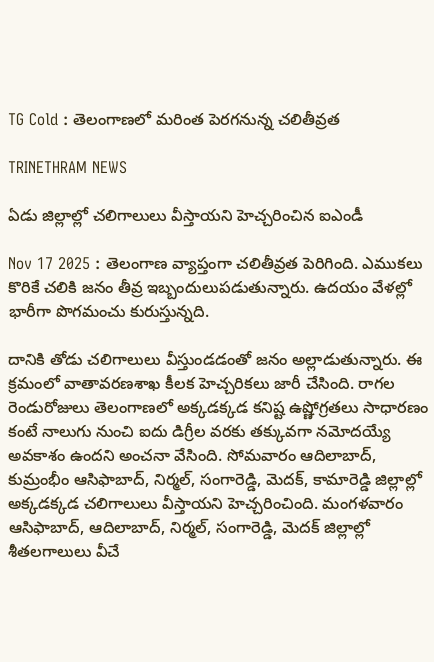TG Cold : తెలంగాణలో మరింత పెరగనున్న చలితీవ్రత

TRINETHRAM NEWS

ఏడు జిల్లాల్లో చలిగాలులు వీస్తాయని హెచ్చరించిన ఐఎండీ

Nov 17 2025 : తెలంగాణ వ్యాప్తంగా చలితీవ్రత పెరిగింది. ఎముకలు కొరికే చలికి జనం తీవ్ర ఇబ్బందులుపడుతున్నారు. ఉదయం వేళల్లో భారీగా పొగమంచు కురుస్తున్నది.

దానికి తోడు చలిగాలులు వీస్తుండడంతో జనం అల్లాడుతున్నారు. ఈ క్రమంలో వాతావరణశాఖ కీలక హెచ్చరికలు జారీ చేసింది. రాగల రెండురోజులు తెలంగాణలో అక్కడక్కడ కనిష్ట ఉష్ణోగ్రతలు సాధారణం కంటే నాలుగు నుంచి ఐదు డిగ్రీల వరకు తక్కువగా నమోదయ్యే అవకాశం ఉందని అంచనా వేసింది. సోమవారం ఆదిలాబాద్‌, కుమ్రంభీం ఆసిఫాబాద్‌, నిర్మల్‌, సంగారెడ్డి, మెదక్‌, కామారెడ్డి జిల్లాల్లో అక్కడక్కడ చలిగాలులు వీస్తాయని హెచ్చరించింది. మంగళవారం ఆసిఫాబాద్‌, ఆదిలాబాద్‌, నిర్మల్‌, సంగారెడ్డి, మెదక్‌ జిల్లాల్లో శీతలగాలులు వీచే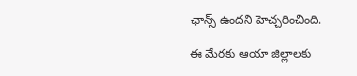ఛాన్స్‌ ఉందని హెచ్చరించింది.

ఈ మేరకు ఆయా జిల్లాలకు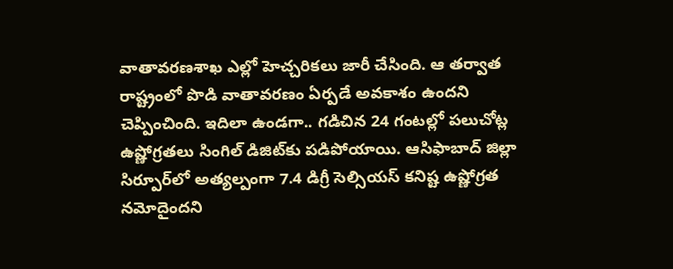వాతావరణశాఖ ఎల్లో హెచ్చరికలు జారీ చేసింది. ఆ తర్వాత రాష్ట్రంలో పొడి వాతావరణం ఏర్పడే అవకాశం ఉందని చెప్పించింది. ఇదిలా ఉండగా.. గడిచిన 24 గంటల్లో పలుచోట్ల ఉష్ణోగ్రతలు సింగిల్‌ డిజిట్‌కు పడిపోయాయి. ఆసిఫాబాద్‌ జిల్లా సిర్పూర్‌లో అత్యల్పంగా 7.4 డిగ్రీ సెల్సియస్‌ కనిష్ట ఉష్ణోగ్రత నమోదైందని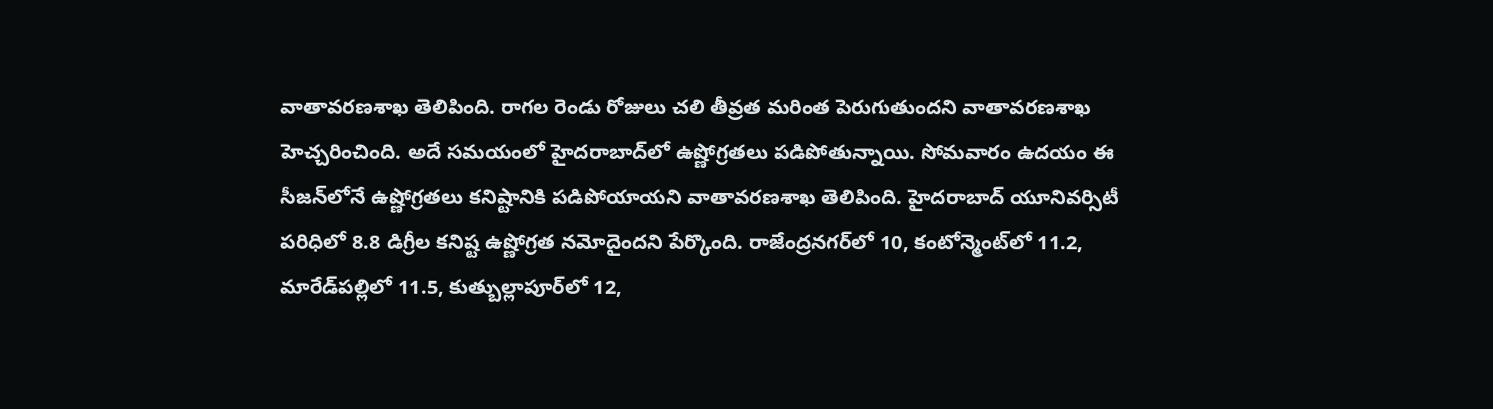వాతావరణశాఖ తెలిపింది. రాగల రెండు రోజులు చలి తీవ్రత మరింత పెరుగుతుందని వాతావరణశాఖ హెచ్చరించింది. అదే సమయంలో హైదరాబాద్‌లో ఉష్ణోగ్రతలు పడిపోతున్నాయి. సోమవారం ఉదయం ఈ సీజన్‌లోనే ఉష్ణోగ్రతలు కనిష్టానికి పడిపోయాయని వాతావరణశాఖ తెలిపింది. హైదరాబాద్‌ యూనివర్సిటీ పరిధిలో 8.8 డిగ్రీల కనిష్ట ఉష్ణోగ్రత నమోదైందని పేర్కొంది. రాజేంద్రనగర్‌లో 10, కంటోన్మెంట్‌లో 11.2, మారేడ్‌పల్లిలో 11.5, కుత్బుల్లాపూర్‌లో 12,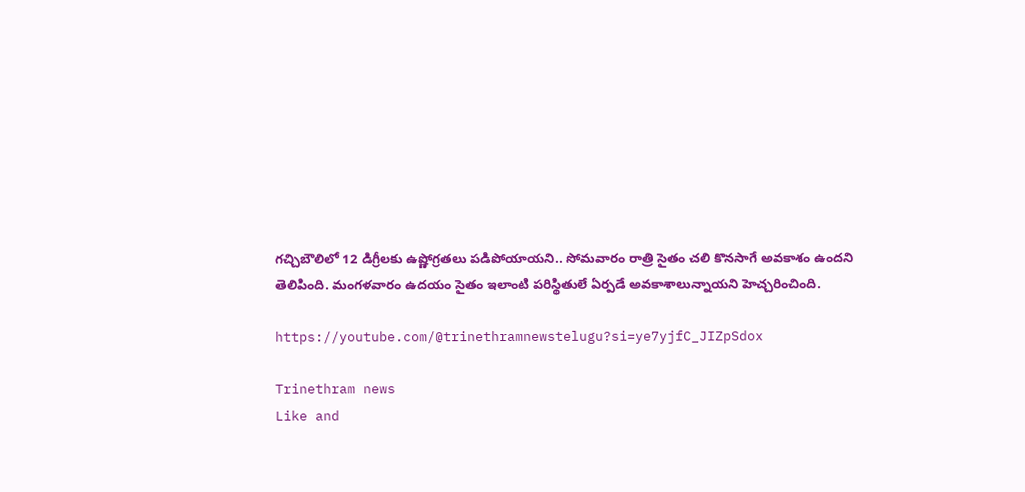గచ్చిబౌలిలో 12 డిగ్రీలకు ఉష్ణోగ్రతలు పడిపోయాయని.. సోమవారం రాత్రి సైతం చలి కొనసాగే అవకాశం ఉందని తెలిపింది. మంగళవారం ఉదయం సైతం ఇలాంటి పరిస్థితులే ఏర్పడే అవకాశాలున్నాయని హెచ్చరించింది.

https://youtube.com/@trinethramnewstelugu?si=ye7yjfC_JIZpSdox

Trinethram news
Like and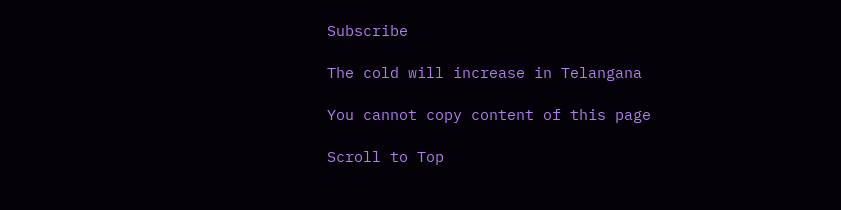Subscribe

The cold will increase in Telangana

You cannot copy content of this page

Scroll to Top